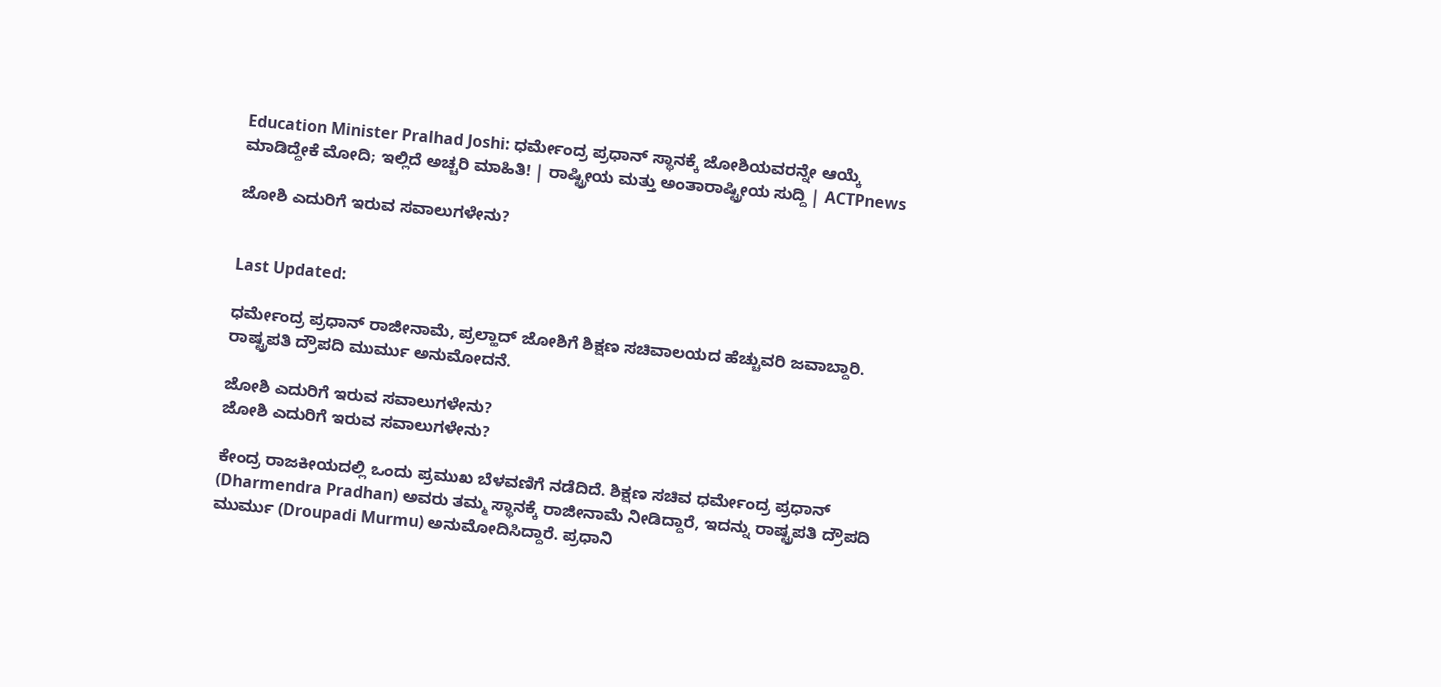Education Minister Pralhad Joshi: ಧರ್ಮೇಂದ್ರ ಪ್ರಧಾನ್ ಸ್ಥಾನಕ್ಕೆ ಜೋಶಿಯವರನ್ನೇ ಆಯ್ಕೆ ಮಾಡಿದ್ದೇಕೆ ಮೋದಿ; ಇಲ್ಲಿದೆ ಅಚ್ಚರಿ ಮಾಹಿತಿ! | ರಾಷ್ಟ್ರೀಯ ಮತ್ತು ಅಂತಾರಾಷ್ಟ್ರೀಯ ಸುದ್ದಿ | ACTPnews

ಜೋಶಿ ಎದುರಿಗೆ ಇರುವ ಸವಾಲುಗಳೇನು?


Last Updated:

ಧರ್ಮೇಂದ್ರ ಪ್ರಧಾನ್ ರಾಜೀನಾಮೆ, ಪ್ರಲ್ಹಾದ್ ಜೋಶಿಗೆ ಶಿಕ್ಷಣ ಸಚಿವಾಲಯದ ಹೆಚ್ಚುವರಿ ಜವಾಬ್ದಾರಿ. ರಾಷ್ಟ್ರಪತಿ ದ್ರೌಪದಿ ಮುರ್ಮು ಅನುಮೋದನೆ.

ಜೋಶಿ ಎದುರಿಗೆ ಇರುವ ಸವಾಲುಗಳೇನು?
ಜೋಶಿ ಎದುರಿಗೆ ಇರುವ ಸವಾಲುಗಳೇನು?

ಕೇಂದ್ರ ರಾಜಕೀಯದಲ್ಲಿ ಒಂದು ಪ್ರಮುಖ ಬೆಳವಣಿಗೆ ನಡೆದಿದೆ. ಶಿಕ್ಷಣ ಸಚಿವ ಧರ್ಮೇಂದ್ರ ಪ್ರಧಾನ್ (Dharmendra Pradhan) ಅವರು ತಮ್ಮ ಸ್ಥಾನಕ್ಕೆ ರಾಜೀನಾಮೆ ನೀಡಿದ್ದಾರೆ, ಇದನ್ನು ರಾಷ್ಟ್ರಪತಿ ದ್ರೌಪದಿ ಮುರ್ಮು (Droupadi Murmu) ಅನುಮೋದಿಸಿದ್ದಾರೆ. ಪ್ರಧಾನಿ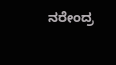ನರೇಂದ್ರ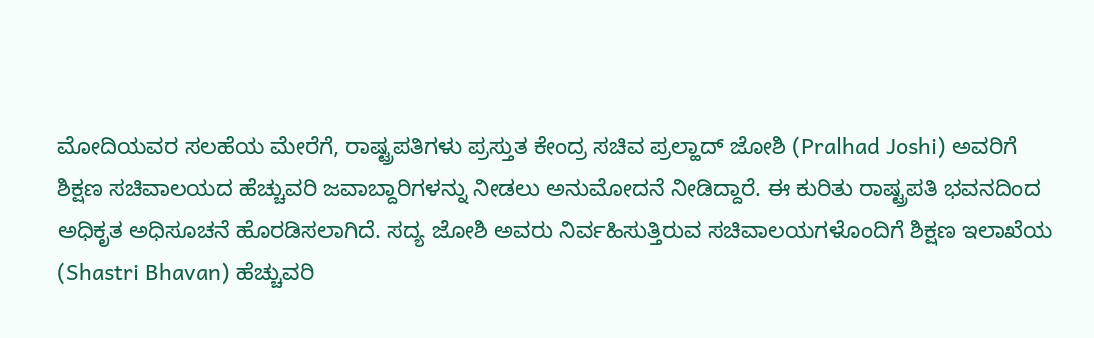ಮೋದಿಯವರ ಸಲಹೆಯ ಮೇರೆಗೆ, ರಾಷ್ಟ್ರಪತಿಗಳು ಪ್ರಸ್ತುತ ಕೇಂದ್ರ ಸಚಿವ ಪ್ರಲ್ಹಾದ್ ಜೋಶಿ (Pralhad Joshi) ಅವರಿಗೆ ಶಿಕ್ಷಣ ಸಚಿವಾಲಯದ ಹೆಚ್ಚುವರಿ ಜವಾಬ್ದಾರಿಗಳನ್ನು ನೀಡಲು ಅನುಮೋದನೆ ನೀಡಿದ್ದಾರೆ. ಈ ಕುರಿತು ರಾಷ್ಟ್ರಪತಿ ಭವನದಿಂದ ಅಧಿಕೃತ ಅಧಿಸೂಚನೆ ಹೊರಡಿಸಲಾಗಿದೆ. ಸದ್ಯ ಜೋಶಿ ಅವರು ನಿರ್ವಹಿಸುತ್ತಿರುವ ಸಚಿವಾಲಯಗಳೊಂದಿಗೆ ಶಿಕ್ಷಣ ಇಲಾಖೆಯ (Shastri Bhavan) ಹೆಚ್ಚುವರಿ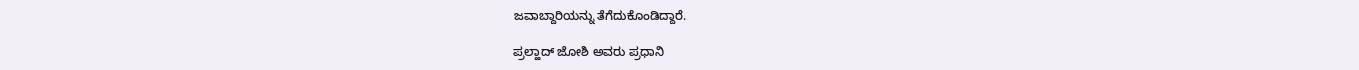ಜವಾಬ್ದಾರಿಯನ್ನು ತೆಗೆದುಕೊಂಡಿದ್ದಾರೆ.

ಪ್ರಲ್ಹಾದ್ ಜೋಶಿ ಅವರು ಪ್ರಧಾನಿ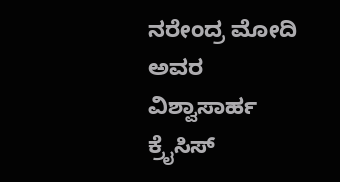ನರೇಂದ್ರ ಮೋದಿ ಅವರ ವಿಶ್ವಾಸಾರ್ಹ ಕ್ರೈಸಿಸ್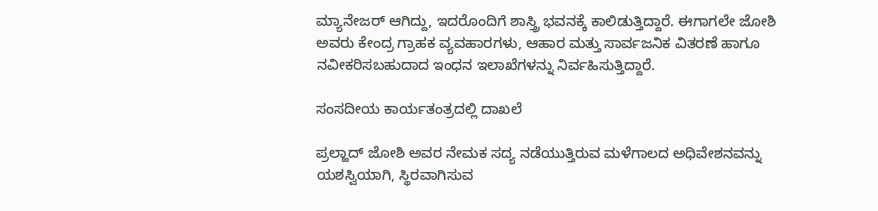ಮ್ಯಾನೇಜರ್ ಆಗಿದ್ದು, ಇದರೊಂದಿಗೆ ಶಾಸ್ತ್ರಿ ಭವನಕ್ಕೆ ಕಾಲಿಡುತ್ತಿದ್ದಾರೆ. ಈಗಾಗಲೇ ಜೋಶಿ ಅವರು ಕೇಂದ್ರ ಗ್ರಾಹಕ ವ್ಯವಹಾರಗಳು, ಆಹಾರ ಮತ್ತು ಸಾರ್ವಜನಿಕ ವಿತರಣೆ ಹಾಗೂ ನವೀಕರಿಸಬಹುದಾದ ಇಂಧನ ಇಲಾಖೆಗಳನ್ನು ನಿರ್ವಹಿಸುತ್ತಿದ್ದಾರೆ.

ಸಂಸದೀಯ ಕಾರ್ಯತಂತ್ರದಲ್ಲಿ ದಾಖಲೆ

ಪ್ರಲ್ಹಾದ್ ಜೋಶಿ ಅವರ ನೇಮಕ ಸದ್ಯ ನಡೆಯುತ್ತಿರುವ ಮಳೆಗಾಲದ ಅಧಿವೇಶನವನ್ನು ಯಶಸ್ವಿಯಾಗಿ, ಸ್ಥಿರವಾಗಿಸುವ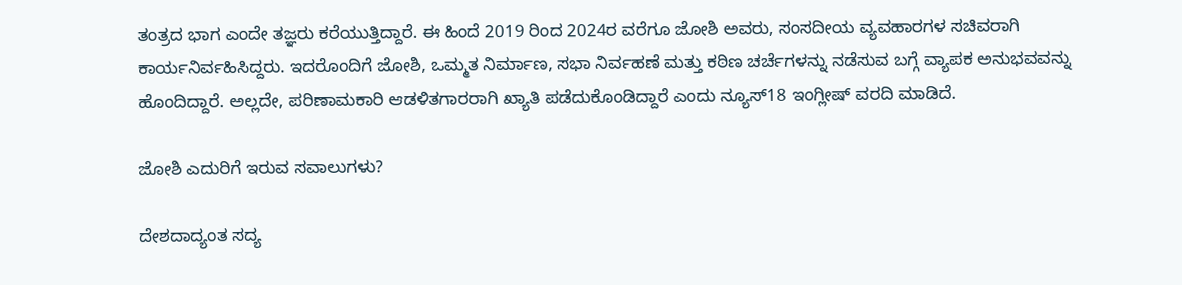ತಂತ್ರದ ಭಾಗ ಎಂದೇ ತಜ್ಞರು ಕರೆಯುತ್ತಿದ್ದಾರೆ. ಈ ಹಿಂದೆ 2019 ರಿಂದ 2024ರ ವರೆಗೂ ಜೋಶಿ ಅವರು, ಸಂಸದೀಯ ವ್ಯವಹಾರಗಳ ಸಚಿವರಾಗಿ ಕಾರ್ಯನಿರ್ವಹಿಸಿದ್ದರು. ಇದರೊಂದಿಗೆ ಜೋಶಿ, ಒಮ್ಮತ ನಿರ್ಮಾಣ, ಸಭಾ ನಿರ್ವಹಣೆ ಮತ್ತು ಕಠಿಣ ಚರ್ಚೆಗಳನ್ನು ನಡೆಸುವ ಬಗ್ಗೆ ವ್ಯಾಪಕ ಅನುಭವವನ್ನು ಹೊಂದಿದ್ದಾರೆ. ಅಲ್ಲದೇ, ಪರಿಣಾಮಕಾರಿ ಆಡಳಿತಗಾರರಾಗಿ ಖ್ಯಾತಿ ಪಡೆದುಕೊಂಡಿದ್ದಾರೆ ಎಂದು ನ್ಯೂಸ್18 ಇಂಗ್ಲೀಷ್ ವರದಿ ಮಾಡಿದೆ.

ಜೋಶಿ ಎದುರಿಗೆ ಇರುವ ಸವಾಲುಗಳು?

ದೇಶದಾದ್ಯಂತ ಸದ್ಯ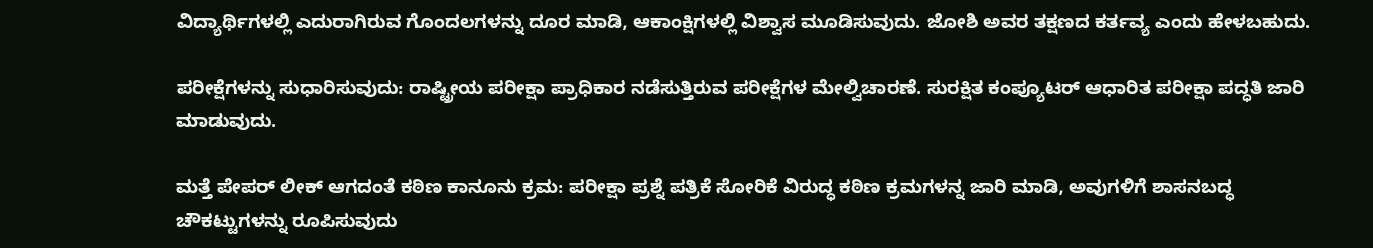ವಿದ್ಯಾರ್ಥಿಗಳಲ್ಲಿ ಎದುರಾಗಿರುವ ಗೊಂದಲಗಳನ್ನು ದೂರ ಮಾಡಿ, ಆಕಾಂಕ್ಷಿಗಳಲ್ಲಿ ವಿಶ್ವಾಸ ಮೂಡಿಸುವುದು. ಜೋಶಿ ಅವರ ತಕ್ಷಣದ ಕರ್ತವ್ಯ ಎಂದು ಹೇಳಬಹುದು.

ಪರೀಕ್ಷೆಗಳನ್ನು ಸುಧಾರಿಸುವುದು: ರಾಷ್ಟ್ರೀಯ ಪರೀಕ್ಷಾ ಪ್ರಾಧಿಕಾರ ನಡೆಸುತ್ತಿರುವ ಪರೀಕ್ಷೆಗಳ ಮೇಲ್ವಿಚಾರಣೆ. ಸುರಕ್ಷಿತ ಕಂಪ್ಯೂಟರ್ ಆಧಾರಿತ ಪರೀಕ್ಷಾ ಪದ್ಧತಿ ಜಾರಿ ಮಾಡುವುದು.

ಮತ್ತೆ ಪೇಪರ್ ಲೀಕ್ ಆಗದಂತೆ ಕಠಿಣ ಕಾನೂನು ಕ್ರಮ: ಪರೀಕ್ಷಾ ಪ್ರಶ್ನೆ ಪತ್ರಿಕೆ ಸೋರಿಕೆ ವಿರುದ್ಧ ಕಠಿಣ ಕ್ರಮಗಳನ್ನ ಜಾರಿ ಮಾಡಿ, ಅವುಗಳಿಗೆ ಶಾಸನಬದ್ಧ ಚೌಕಟ್ಟುಗಳನ್ನು ರೂಪಿಸುವುದು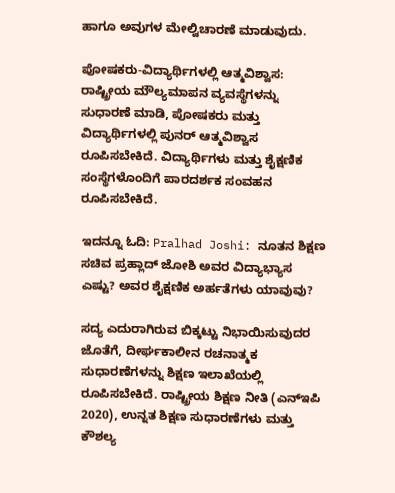ಹಾಗೂ ಅವುಗಳ ಮೇಲ್ವಿಚಾರಣೆ ಮಾಡುವುದು.

ಪೋಷಕರು-ವಿದ್ಯಾರ್ಥಿಗಳಲ್ಲಿ ಆತ್ಮವಿಶ್ವಾಸ: ರಾಷ್ಟ್ರೀಯ ಮೌಲ್ಯಮಾಪನ ವ್ಯವಸ್ಥೆಗಳನ್ನು ಸುಧಾರಣೆ ಮಾಡಿ, ಪೋಷಕರು ಮತ್ತು ವಿದ್ಯಾರ್ಥಿಗಳಲ್ಲಿ ಪುನರ್ ಆತ್ಮವಿಶ್ವಾಸ ರೂಪಿಸಬೇಕಿದೆ. ವಿದ್ಯಾರ್ಥಿಗಳು ಮತ್ತು ಶೈಕ್ಷಣಿಕ ಸಂಸ್ಥೆಗಳೊಂದಿಗೆ ಪಾರದರ್ಶಕ ಸಂವಹನ ರೂಪಿಸಬೇಕಿದೆ.

ಇದನ್ನೂ ಓದಿ: Pralhad Joshi: ನೂತನ ಶಿಕ್ಷಣ ಸಚಿವ ಪ್ರಹ್ಲಾದ್ ಜೋಶಿ ಅವರ ವಿದ್ಯಾಭ್ಯಾಸ ಎಷ್ಟು? ಅವರ ಶೈಕ್ಷಣಿಕ ಅರ್ಹತೆಗಳು ಯಾವುವು?

ಸದ್ಯ ಎದುರಾಗಿರುವ ಬಿಕ್ಕಟ್ಟು ನಿಭಾಯಿಸುವುದರ ಜೊತೆಗೆ, ದೀರ್ಘಕಾಲೀನ ರಚನಾತ್ಮಕ ಸುಧಾರಣೆಗಳನ್ನು ಶಿಕ್ಷಣ ಇಲಾಖೆಯಲ್ಲಿ ರೂಪಿಸಬೇಕಿದೆ. ರಾಷ್ಟ್ರೀಯ ಶಿಕ್ಷಣ ನೀತಿ (ಎನ್‌ಇಪಿ 2020), ಉನ್ನತ ಶಿಕ್ಷಣ ಸುಧಾರಣೆಗಳು ಮತ್ತು ಕೌಶಲ್ಯ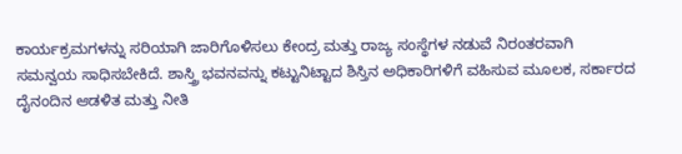ಕಾರ್ಯಕ್ರಮಗಳನ್ನು ಸರಿಯಾಗಿ ಜಾರಿಗೊಳಿಸಲು ಕೇಂದ್ರ ಮತ್ತು ರಾಜ್ಯ ಸಂಸ್ಥೆಗಳ ನಡುವೆ ನಿರಂತರವಾಗಿ ಸಮನ್ವಯ ಸಾಧಿಸಬೇಕಿದೆ. ಶಾಸ್ತ್ರಿ ಭವನವನ್ನು ಕಟ್ಟುನಿಟ್ಟಾದ ಶಿಸ್ತಿನ ಅಧಿಕಾರಿಗಳಿಗೆ ವಹಿಸುವ ಮೂಲಕ, ಸರ್ಕಾರದ ದೈನಂದಿನ ಆಡಳಿತ ಮತ್ತು ನೀತಿ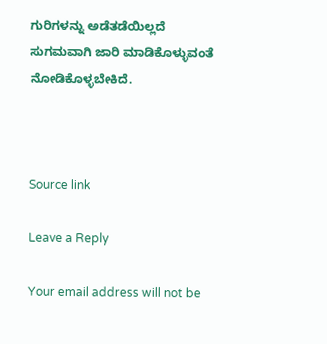ಗುರಿಗಳನ್ನು ಅಡೆತಡೆಯಿಲ್ಲದೆ ಸುಗಮವಾಗಿ ಜಾರಿ ಮಾಡಿಕೊಳ್ಳುವಂತೆ ನೋಡಿಕೊಳ್ಳಬೇಕಿದೆ.



Source link

Leave a Reply

Your email address will not be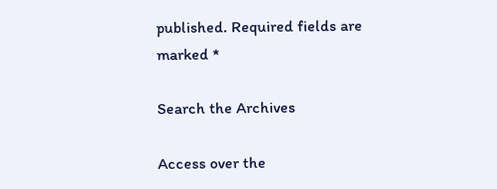published. Required fields are marked *

Search the Archives

Access over the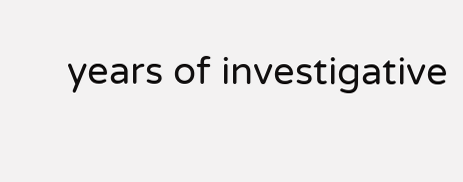years of investigative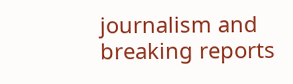journalism and breaking reports